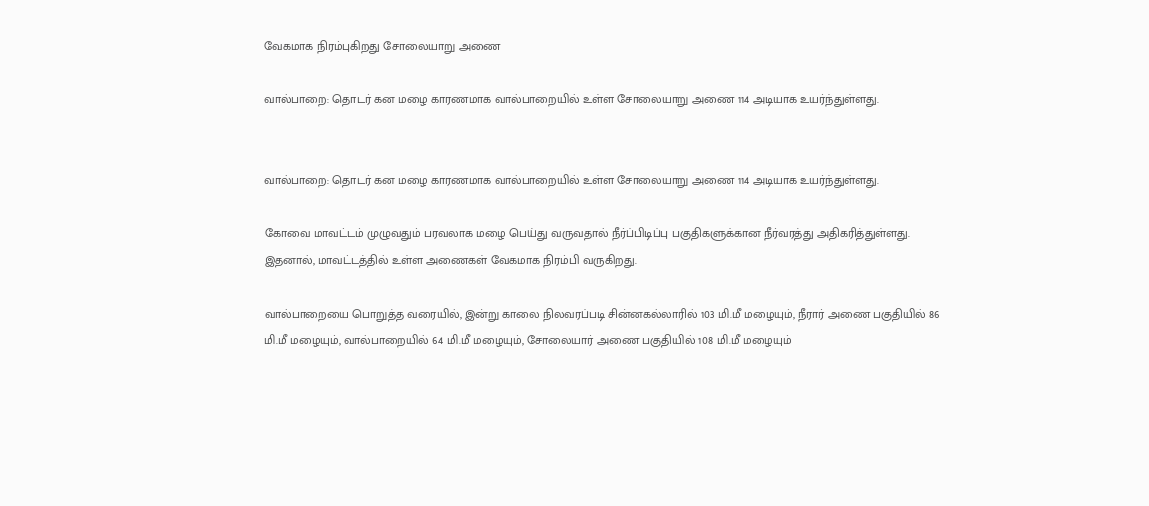வேகமாக நிரம்புகிறது சோலையாறு அணை

வால்பாறை: தொடர் கன மழை காரணமாக வால்பாறையில் உள்ள சோலையாறு அணை 114 அடியாக உயர்ந்துள்ளது.


வால்பாறை: தொடர் கன மழை காரணமாக வால்பாறையில் உள்ள சோலையாறு அணை 114 அடியாக உயர்ந்துள்ளது.

கோவை மாவட்டம் முழுவதும் பரவலாக மழை பெய்து வருவதால் நீர்ப்பிடிப்பு பகுதிகளுக்கான நீர்வரத்து அதிகரித்துள்ளது. இதனால், மாவட்டத்தில் உள்ள அணைகள் வேகமாக நிரம்பி வருகிறது.

வால்பாறையை பொறுத்த வரையில், இன்று காலை நிலவரப்படி சின்னகல்லாரில் 103 மி.மீ மழையும், நீரார் அணை பகுதியில் 86 மி.மீ மழையும், வால்பாறையில் 64 மி.மீ மழையும், சோலையார் அணை பகுதியில் 108 மி.மீ மழையும்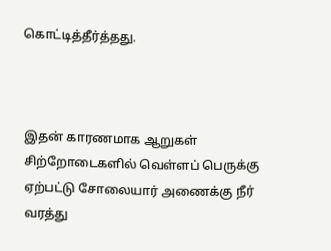கொட்டித்தீர்த்தது.



இதன் காரணமாக ஆறுகள் சிற்றோடைகளில் வெள்ளப் பெருக்கு ஏற்பட்டு சோலையார் அணைக்கு நீர் வரத்து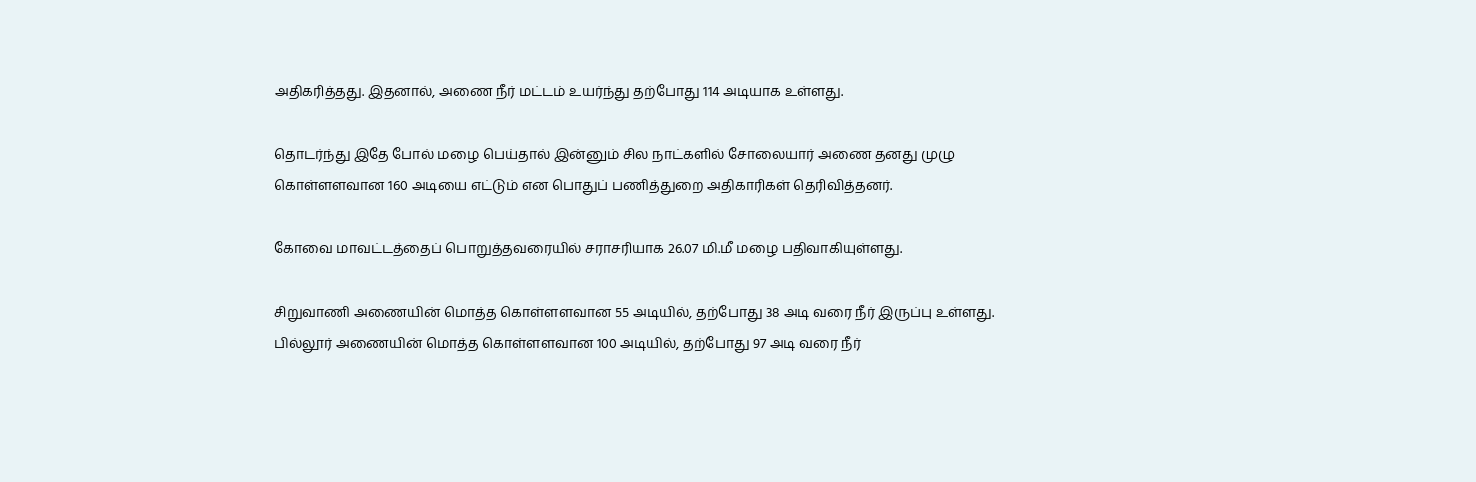அதிகரித்தது. இதனால், அணை நீர் மட்டம் உயர்ந்து தற்போது 114 அடியாக உள்ளது.

தொடர்ந்து இதே போல் மழை பெய்தால் இன்னும் சில நாட்களில் சோலையார் அணை தனது முழு கொள்ளளவான 160 அடியை எட்டும் என பொதுப் பணித்துறை அதிகாரிகள் தெரிவித்தனர்.

கோவை மாவட்டத்தைப் பொறுத்தவரையில் சராசரியாக 26.07 மி.மீ மழை பதிவாகியுள்ளது.

சிறுவாணி அணையின் மொத்த கொள்ளளவான 55 அடியில், தற்போது 38 அடி வரை நீர் இருப்பு உள்ளது. பில்லூர் அணையின் மொத்த கொள்ளளவான 100 அடியில், தற்போது 97 அடி வரை நீர்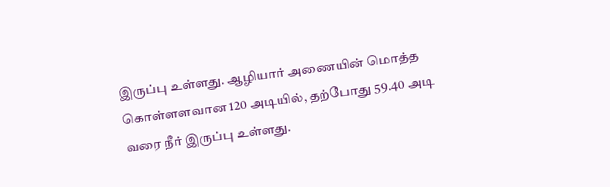இருப்பு உள்ளது. ஆழியார் அணையின் மொத்த கொள்ளளவான 120 அடியில், தற்போது 59.40 அடி வரை நீர் இருப்பு உள்ளது.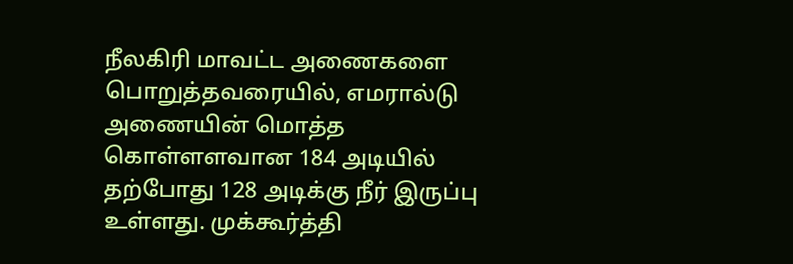நீலகிரி மாவட்ட அணைகளை பொறுத்தவரையில், எமரால்டு அணையின் மொத்த கொள்ளளவான 184 அடியில் தற்போது 128 அடிக்கு நீர் இருப்பு உள்ளது. முக்கூர்த்தி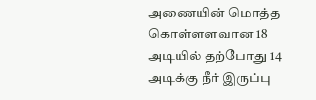அணையின் மொத்த கொள்ளளவான 18 அடியில் தற்போது 14 அடிக்கு நீர் இருப்பு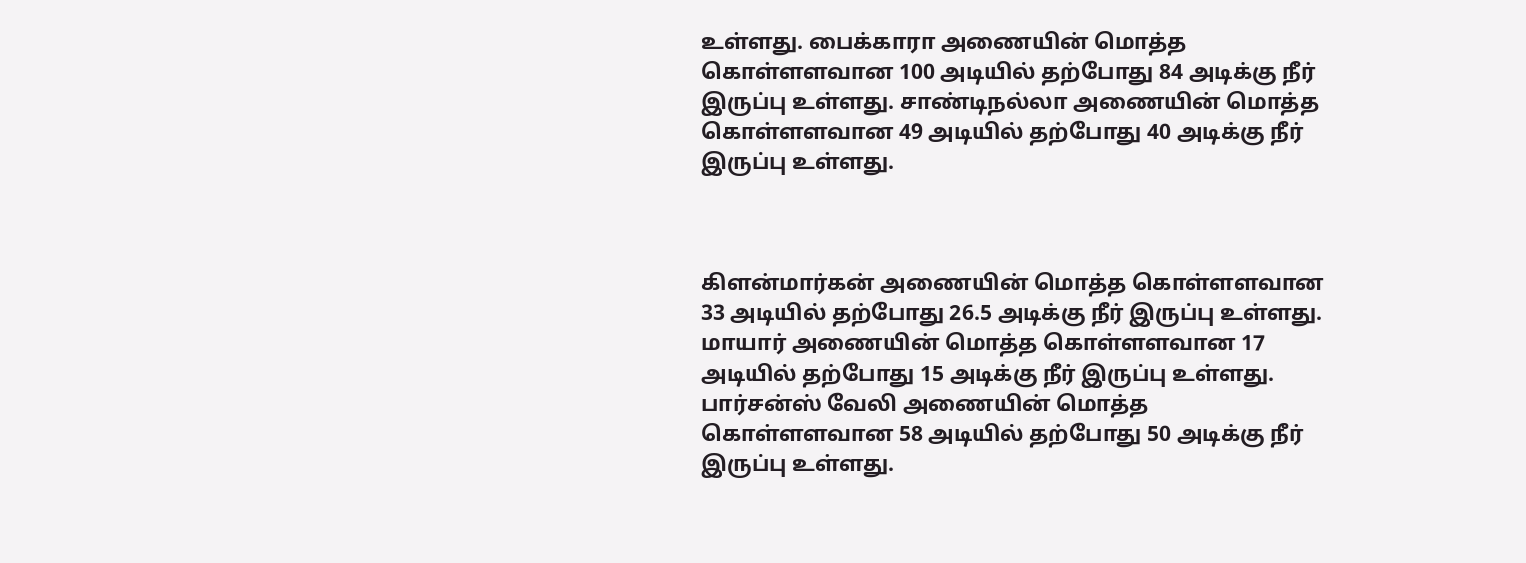உள்ளது. பைக்காரா அணையின் மொத்த கொள்ளளவான 100 அடியில் தற்போது 84 அடிக்கு நீர் இருப்பு உள்ளது. சாண்டிநல்லா அணையின் மொத்த கொள்ளளவான 49 அடியில் தற்போது 40 அடிக்கு நீர் இருப்பு உள்ளது.



கிளன்மார்கன் அணையின் மொத்த கொள்ளளவான 33 அடியில் தற்போது 26.5 அடிக்கு நீர் இருப்பு உள்ளது. மாயார் அணையின் மொத்த கொள்ளளவான 17 அடியில் தற்போது 15 அடிக்கு நீர் இருப்பு உள்ளது. பார்சன்ஸ் வேலி அணையின் மொத்த கொள்ளளவான 58 அடியில் தற்போது 50 அடிக்கு நீர் இருப்பு உள்ளது.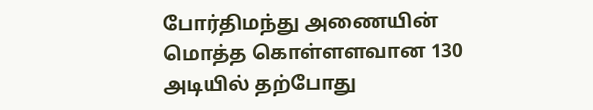போர்திமந்து அணையின் மொத்த கொள்ளளவான 130 அடியில் தற்போது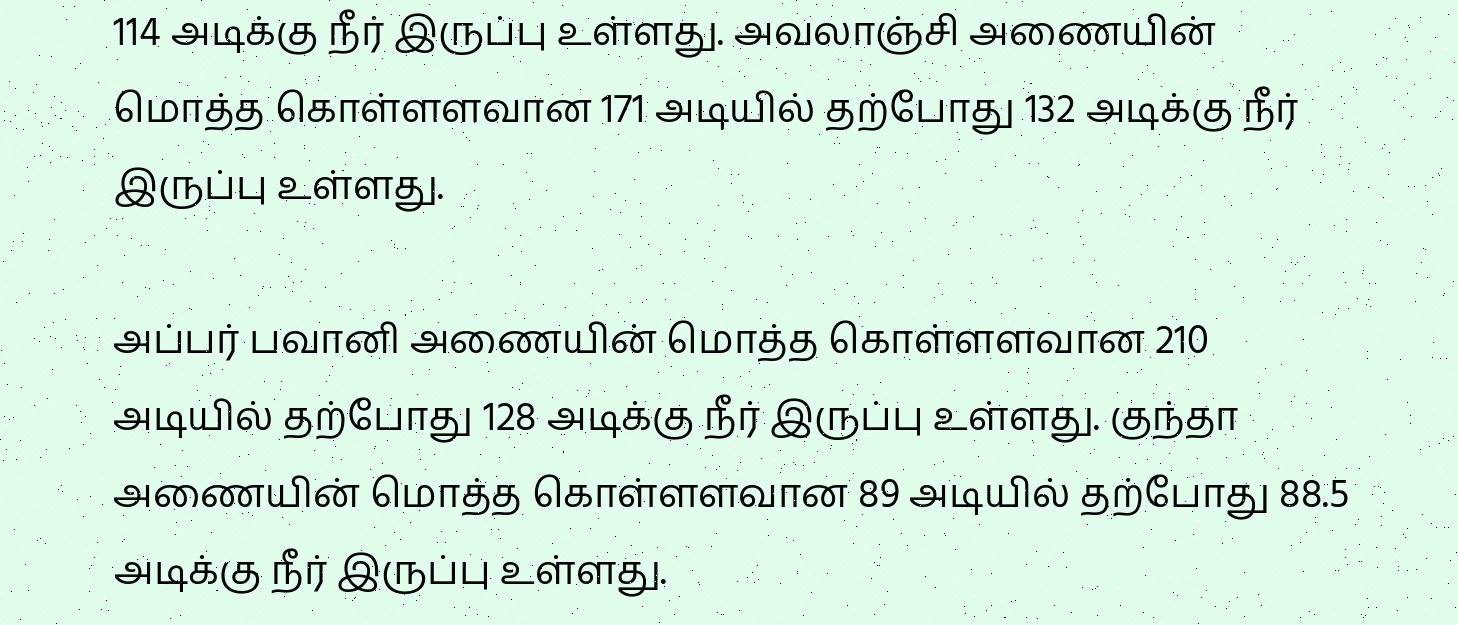114 அடிக்கு நீர் இருப்பு உள்ளது. அவலாஞ்சி அணையின் மொத்த கொள்ளளவான 171 அடியில் தற்போது 132 அடிக்கு நீர் இருப்பு உள்ளது.

அப்பர் பவானி அணையின் மொத்த கொள்ளளவான 210 அடியில் தற்போது 128 அடிக்கு நீர் இருப்பு உள்ளது. குந்தா அணையின் மொத்த கொள்ளளவான 89 அடியில் தற்போது 88.5 அடிக்கு நீர் இருப்பு உள்ளது.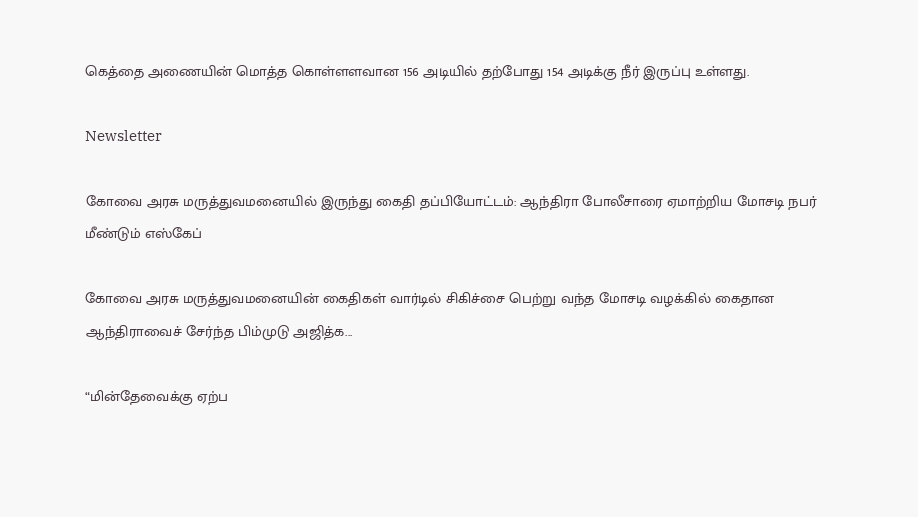கெத்தை அணையின் மொத்த கொள்ளளவான 156 அடியில் தற்போது 154 அடிக்கு நீர் இருப்பு உள்ளது.

Newsletter

கோவை அரசு மருத்துவமனையில் இருந்து கைதி தப்பியோட்டம்: ஆந்திரா போலீசாரை ஏமாற்றிய மோசடி நபர் மீண்டும் எஸ்கேப்

கோவை அரசு மருத்துவமனையின் கைதிகள் வார்டில் சிகிச்சை பெற்று வந்த மோசடி வழக்கில் கைதான ஆந்திராவைச் சேர்ந்த பிம்முடு அஜித்க...

“மின்தேவைக்கு ஏற்ப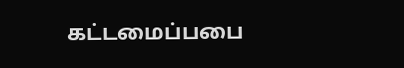கட்டமைப்பபை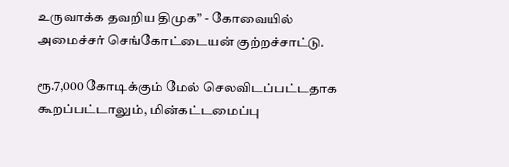உருவாக்க தவறிய திமுக” - கோவையில் அமைச்சர் செங்கோட்டையன் குற்றச்சாட்டு.

ரூ.7,000 கோடிக்கும் மேல் செலவிடப்பட்டதாக கூறப்பட்டாலும், மின்கட்டமைப்பு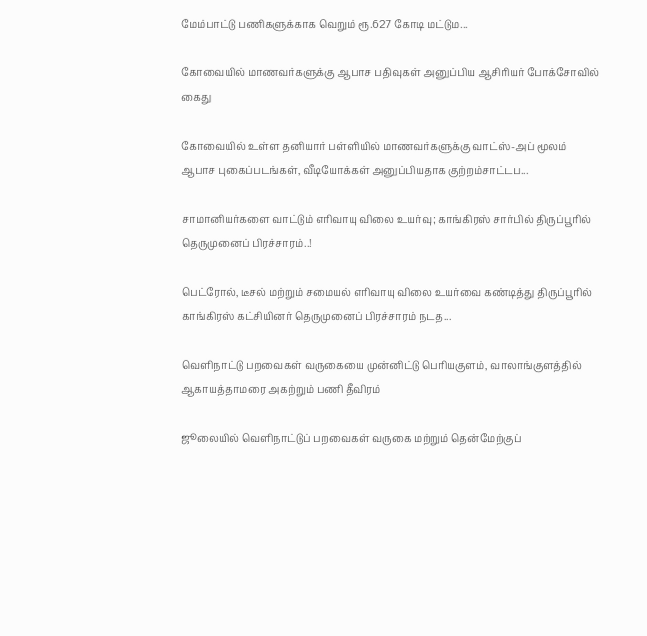மேம்பாட்டு பணிகளுக்காக வெறும் ரூ.627 கோடி மட்டும...

கோவையில் மாணவர்களுக்கு ஆபாச பதிவுகள் அனுப்பிய ஆசிரியர் போக்சோவில் கைது

கோவையில் உள்ள தனியார் பள்ளியில் மாணவர்களுக்கு வாட்ஸ்-அப் மூலம் ஆபாச புகைப்படங்கள், வீடியோக்கள் அனுப்பியதாக குற்றம்சாட்டப...

சாமானியர்களை வாட்டும் எரிவாயு விலை உயர்வு; காங்கிரஸ் சார்பில் திருப்பூரில் தெருமுனைப் பிரச்சாரம்..!

பெட்ரோல், டீசல் மற்றும் சமையல் எரிவாயு விலை உயர்வை கண்டித்து திருப்பூரில் காங்கிரஸ் கட்சியினர் தெருமுனைப் பிரச்சாரம் நடத...

வெளிநாட்டு பறவைகள் வருகையை முன்னிட்டு பெரியகுளம், வாலாங்குளத்தில் ஆகாயத்தாமரை அகற்றும் பணி தீவிரம்

ஜூலையில் வெளிநாட்டுப் பறவைகள் வருகை மற்றும் தென்மேற்குப்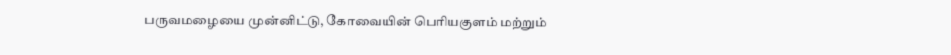பருவமழையை முன்னிட்டு, கோவையின் பெரியகுளம் மற்றும்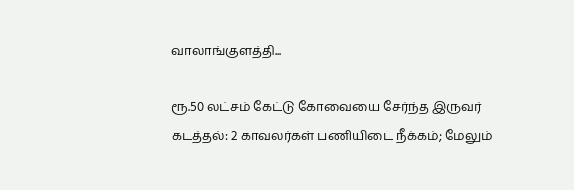வாலாங்குளத்தி...

ரூ.50 லட்சம் கேட்டு கோவையை சேர்ந்த இருவர் கடத்தல்: 2 காவலர்கள் பணியிடை நீக்கம்; மேலும்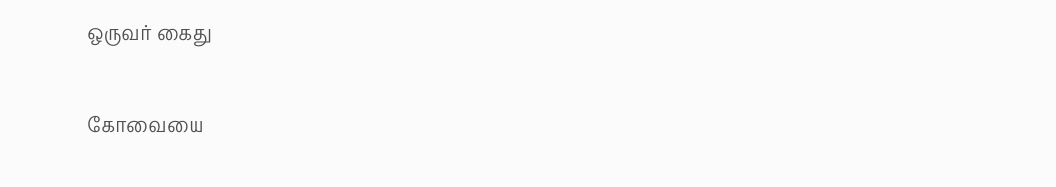ஒருவர் கைது

கோவையை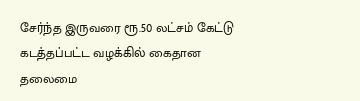சேர்ந்த இருவரை ரூ.50 லட்சம் கேட்டு கடத்தப்பட்ட வழக்கில் கைதான தலைமை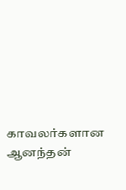காவலர்களான ஆனந்தன்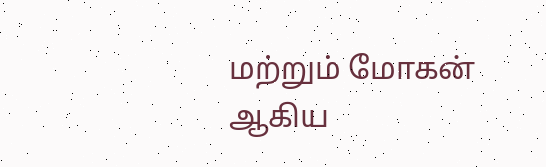மற்றும் மோகன் ஆகிய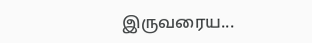இருவரைய...